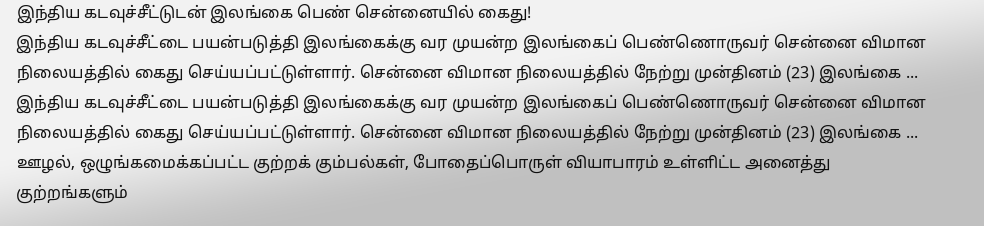இந்திய கடவுச்சீட்டுடன் இலங்கை பெண் சென்னையில் கைது!
இந்திய கடவுச்சீட்டை பயன்படுத்தி இலங்கைக்கு வர முயன்ற இலங்கைப் பெண்ணொருவர் சென்னை விமான நிலையத்தில் கைது செய்யப்பட்டுள்ளார். சென்னை விமான நிலையத்தில் நேற்று முன்தினம் (23) இலங்கை ...
இந்திய கடவுச்சீட்டை பயன்படுத்தி இலங்கைக்கு வர முயன்ற இலங்கைப் பெண்ணொருவர் சென்னை விமான நிலையத்தில் கைது செய்யப்பட்டுள்ளார். சென்னை விமான நிலையத்தில் நேற்று முன்தினம் (23) இலங்கை ...
ஊழல், ஒழுங்கமைக்கப்பட்ட குற்றக் கும்பல்கள், போதைப்பொருள் வியாபாரம் உள்ளிட்ட அனைத்து குற்றங்களும்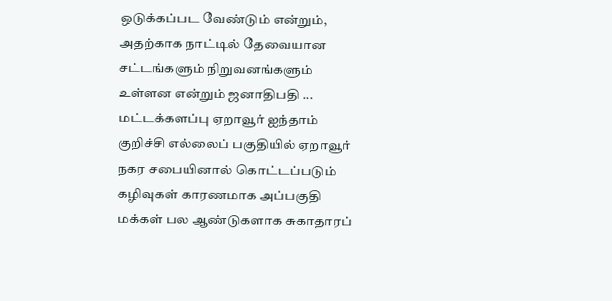ஒடுக்கப்பட வேண்டும் என்றும், அதற்காக நாட்டில் தேவையான சட்டங்களும் நிறுவனங்களும் உள்ளன என்றும் ஜனாதிபதி ...
மட்டக்களப்பு ஏறாவூர் ஐந்தாம் குறிச்சி எல்லைப் பகுதியில் ஏறாவூர் நகர சபையினால் கொட்டப்படும் கழிவுகள் காரணமாக அப்பகுதி மக்கள் பல ஆண்டுகளாக சுகாதாரப்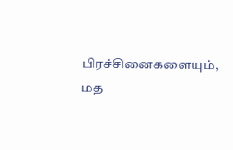பிரச்சினைகளையும், மத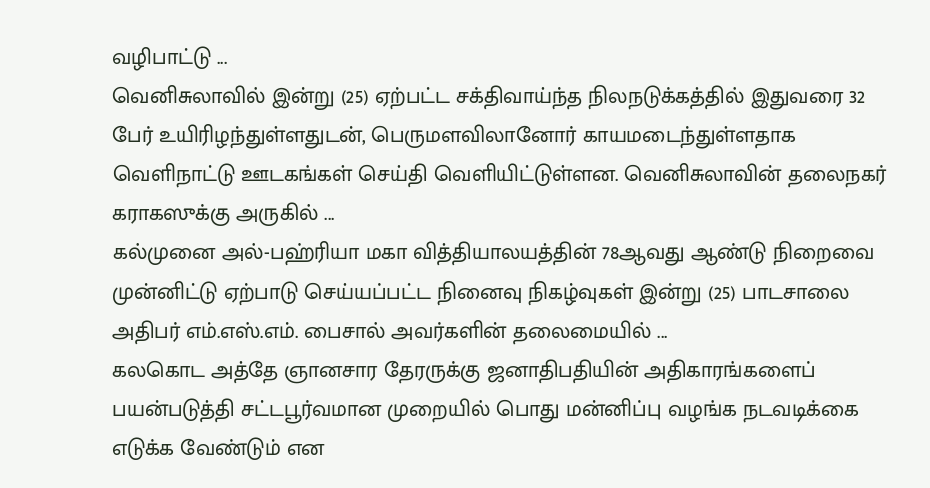வழிபாட்டு ...
வெனிசுலாவில் இன்று (25) ஏற்பட்ட சக்திவாய்ந்த நிலநடுக்கத்தில் இதுவரை 32 பேர் உயிரிழந்துள்ளதுடன், பெருமளவிலானோர் காயமடைந்துள்ளதாக வெளிநாட்டு ஊடகங்கள் செய்தி வெளியிட்டுள்ளன. வெனிசுலாவின் தலைநகர் கராகஸுக்கு அருகில் ...
கல்முனை அல்-பஹ்ரியா மகா வித்தியாலயத்தின் 78ஆவது ஆண்டு நிறைவை முன்னிட்டு ஏற்பாடு செய்யப்பட்ட நினைவு நிகழ்வுகள் இன்று (25) பாடசாலை அதிபர் எம்.எஸ்.எம். பைசால் அவர்களின் தலைமையில் ...
கலகொட அத்தே ஞானசார தேரருக்கு ஜனாதிபதியின் அதிகாரங்களைப் பயன்படுத்தி சட்டபூர்வமான முறையில் பொது மன்னிப்பு வழங்க நடவடிக்கை எடுக்க வேண்டும் என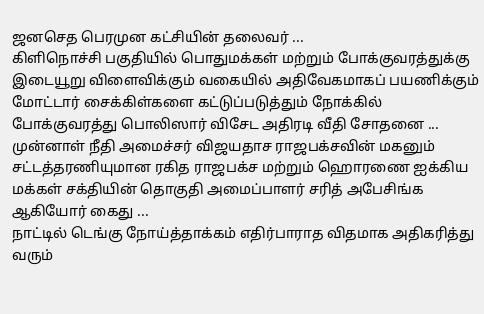ஜனசெத பெரமுன கட்சியின் தலைவர் ...
கிளிநொச்சி பகுதியில் பொதுமக்கள் மற்றும் போக்குவரத்துக்கு இடையூறு விளைவிக்கும் வகையில் அதிவேகமாகப் பயணிக்கும் மோட்டார் சைக்கிள்களை கட்டுப்படுத்தும் நோக்கில் போக்குவரத்து பொலிஸார் விசேட அதிரடி வீதி சோதனை ...
முன்னாள் நீதி அமைச்சர் விஜயதாச ராஜபக்சவின் மகனும் சட்டத்தரணியுமான ரகித ராஜபக்ச மற்றும் ஹொரணை ஐக்கிய மக்கள் சக்தியின் தொகுதி அமைப்பாளர் சரித் அபேசிங்க ஆகியோர் கைது ...
நாட்டில் டெங்கு நோய்த்தாக்கம் எதிர்பாராத விதமாக அதிகரித்து வரும்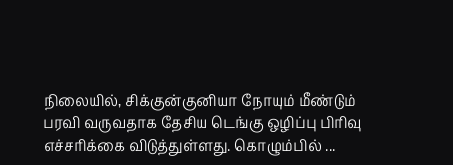நிலையில், சிக்குன்குனியா நோயும் மீண்டும் பரவி வருவதாக தேசிய டெங்கு ஒழிப்பு பிரிவு எச்சரிக்கை விடுத்துள்ளது. கொழும்பில் ...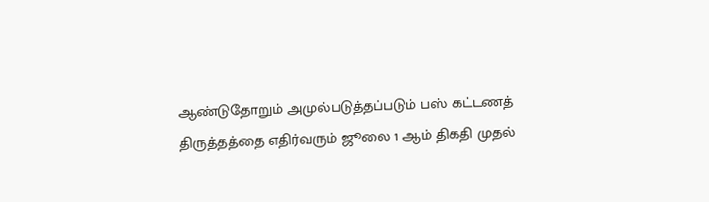ஆண்டுதோறும் அமுல்படுத்தப்படும் பஸ் கட்டணத் திருத்தத்தை எதிர்வரும் ஜூலை 1 ஆம் திகதி முதல்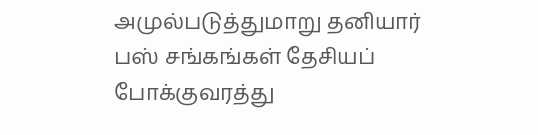அமுல்படுத்துமாறு தனியார் பஸ் சங்கங்கள் தேசியப் போக்குவரத்து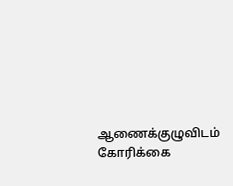ஆணைக்குழுவிடம் கோரிக்கை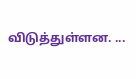விடுத்துள்ளன. ...